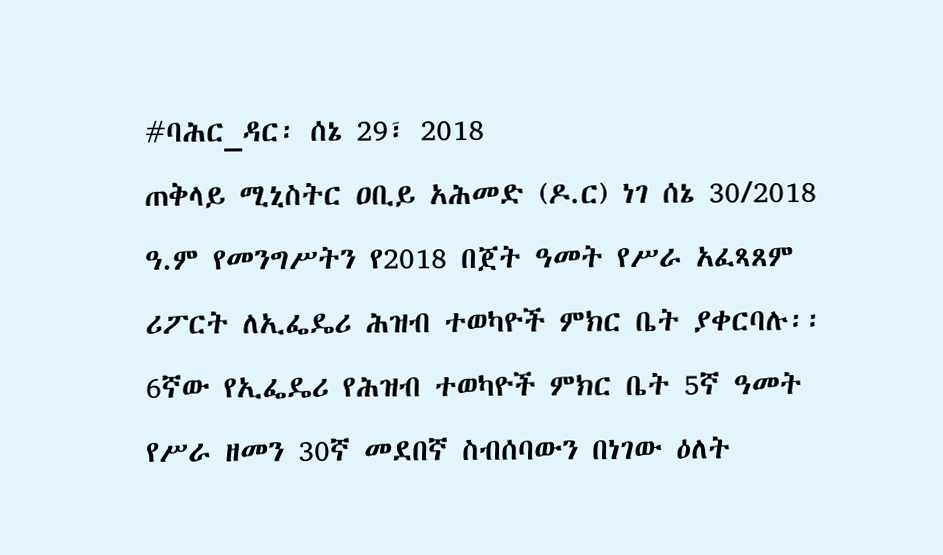#ባሕር_ዳር፡ ሰኔ 29፣ 2018
ጠቅላይ ሚኒስትር ዐቢይ አሕመድ (ዶ.ር) ነገ ሰኔ 30/2018 ዓ.ም የመንግሥትን የ2018 በጀት ዓመት የሥራ አፈጻጸም ሪፖርት ለኢፌዴሪ ሕዝብ ተወካዮች ምክር ቤት ያቀርባሉ፡፡
6ኛው የኢፌዴሪ የሕዝብ ተወካዮች ምክር ቤት 5ኛ ዓመት የሥራ ዘመን 30ኛ መደበኛ ስብሰባውን በነገው ዕለት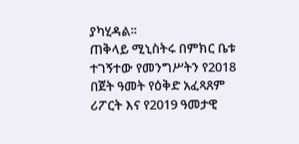ያካሂዳል፡፡
ጠቅላይ ሚኒስትሩ በምክር ቤቱ ተገኝተው የመንግሥትን የ2018 በጀት ዓመት የዕቅድ አፈጻጸም ሪፖርት እና የ2019 ዓመታዊ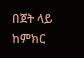በጀት ላይ ከምክር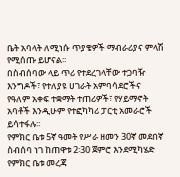ቤት አባላት ለሚነሱ ጥያቄዎች ማብራሪያና ምላሽ የሚሰጡ ይሆናል፡፡
በስብሰባው ላይ ጥሪ የተደረገላቸው ተጋባዥ እንግዶች፣ የተለያዩ ሀገራት አምባሳደሮችና የዓለም አቀፍ ተቋማት ተጠሪዎች፣ የሃይማኖት አባቶች እንዲሁም የተፎካካሪ ፓርቲ አመራሮች ይሳተፋሉ፡፡
የምክር ቤቱ 5ኛ ዓመት የሥራ ዘመን 30ኛ መደበኛ ስብሰባ ነገ ከጠዋቱ 2፡30 ጀምሮ እንደሚካሄድ የምክር ቤቱ መረጃ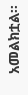አመልክቷል፡፡